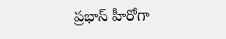ప్రభాస్ హీరోగా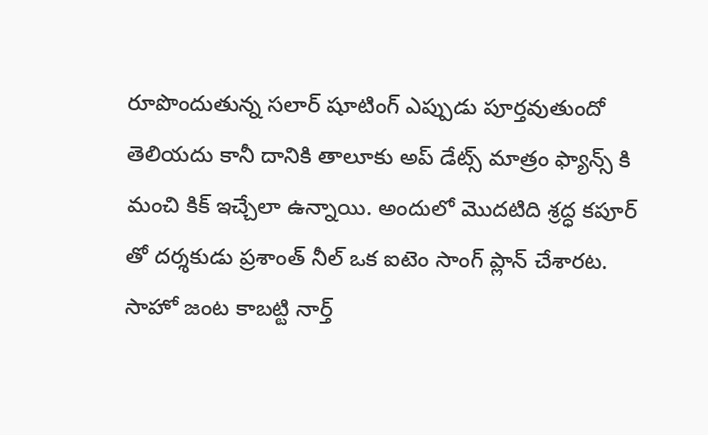రూపొందుతున్న సలార్ షూటింగ్ ఎప్పుడు పూర్తవుతుందో తెలియదు కానీ దానికి తాలూకు అప్ డేట్స్ మాత్రం ఫ్యాన్స్ కి మంచి కిక్ ఇచ్చేలా ఉన్నాయి. అందులో మొదటిది శ్రద్ధ కపూర్ తో దర్శకుడు ప్రశాంత్ నీల్ ఒక ఐటెం సాంగ్ ప్లాన్ చేశారట. సాహో జంట కాబట్టి నార్త్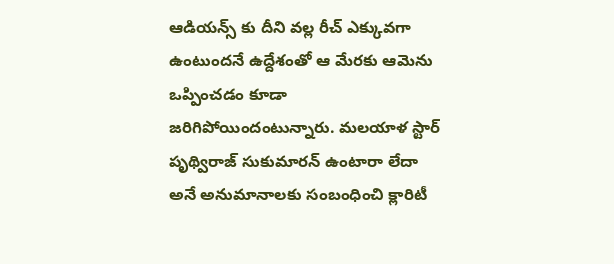ఆడియన్స్ కు దీని వల్ల రీచ్ ఎక్కువగా ఉంటుందనే ఉద్దేశంతో ఆ మేరకు ఆమెను ఒప్పించడం కూడా జరిగిపోయిందంటున్నారు. మలయాళ స్టార్ పృథ్విరాజ్ సుకుమారన్ ఉంటారా లేదా అనే అనుమానాలకు సంబంధించి క్లారిటీ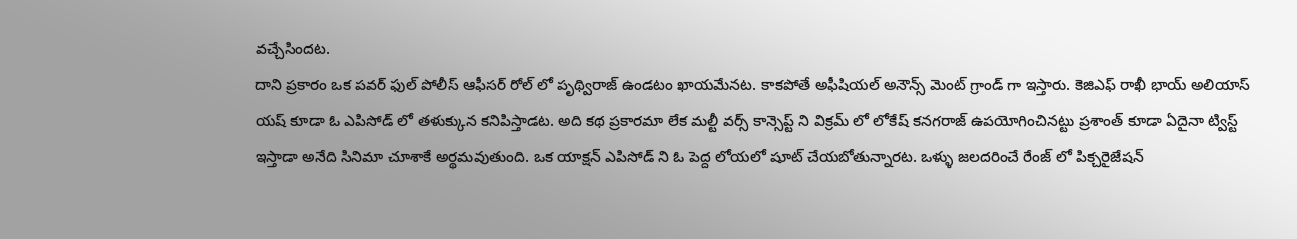వచ్చేసిందట.
దాని ప్రకారం ఒక పవర్ ఫుల్ పోలీస్ ఆఫీసర్ రోల్ లో పృథ్విరాజ్ ఉండటం ఖాయమేనట. కాకపోతే అఫీషియల్ అనౌన్స్ మెంట్ గ్రాండ్ గా ఇస్తారు. కెజిఎఫ్ రాఖీ భాయ్ అలియాస్ యష్ కూడా ఓ ఎపిసోడ్ లో తళుక్కున కనిపిస్తాడట. అది కథ ప్రకారమా లేక మల్టీ వర్స్ కాన్సెప్ట్ ని విక్రమ్ లో లోకేష్ కనగరాజ్ ఉపయోగించినట్టు ప్రశాంత్ కూడా ఏదైనా ట్విస్ట్ ఇస్తాడా అనేది సినిమా చూశాకే అర్థమవుతుంది. ఒక యాక్షన్ ఎపిసోడ్ ని ఓ పెద్ద లోయలో షూట్ చేయబోతున్నారట. ఒళ్ళు జలదరించే రేంజ్ లో పిక్చరైజేషన్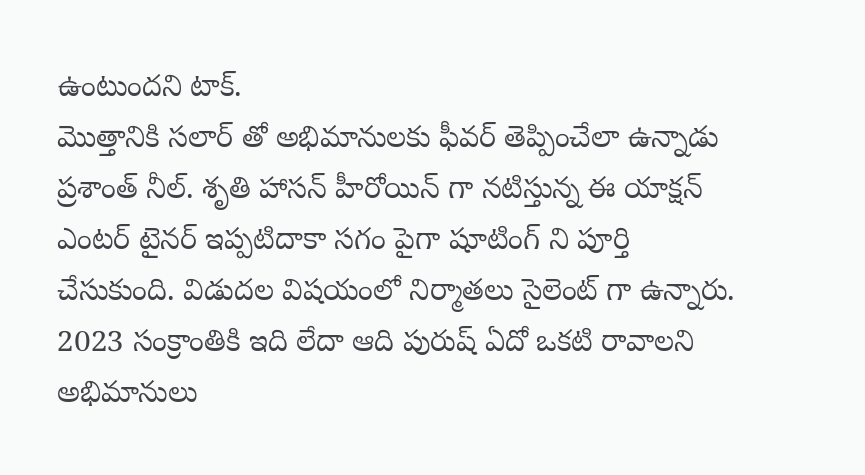ఉంటుందని టాక్.
మొత్తానికి సలార్ తో అభిమానులకు ఫీవర్ తెప్పించేలా ఉన్నాడు ప్రశాంత్ నీల్. శృతి హాసన్ హీరోయిన్ గా నటిస్తున్న ఈ యాక్షన్ ఎంటర్ టైనర్ ఇప్పటిదాకా సగం పైగా షూటింగ్ ని పూర్తి చేసుకుంది. విడుదల విషయంలో నిర్మాతలు సైలెంట్ గా ఉన్నారు. 2023 సంక్రాంతికి ఇది లేదా ఆది పురుష్ ఏదో ఒకటి రావాలని అభిమానులు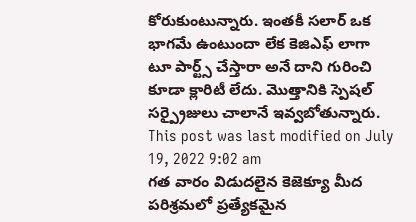కోరుకుంటున్నారు. ఇంతకీ సలార్ ఒక భాగమే ఉంటుందా లేక కెజిఎఫ్ లాగా టూ పార్ట్స్ చేస్తారా అనే దాని గురించి కూడా క్లారిటీ లేదు. మొత్తానికి స్పెషల్ సర్ప్రైజులు చాలానే ఇవ్వబోతున్నారు.
This post was last modified on July 19, 2022 9:02 am
గత వారం విడుదలైన కెజెక్యూ మీద పరిశ్రమలో ప్రత్యేకమైన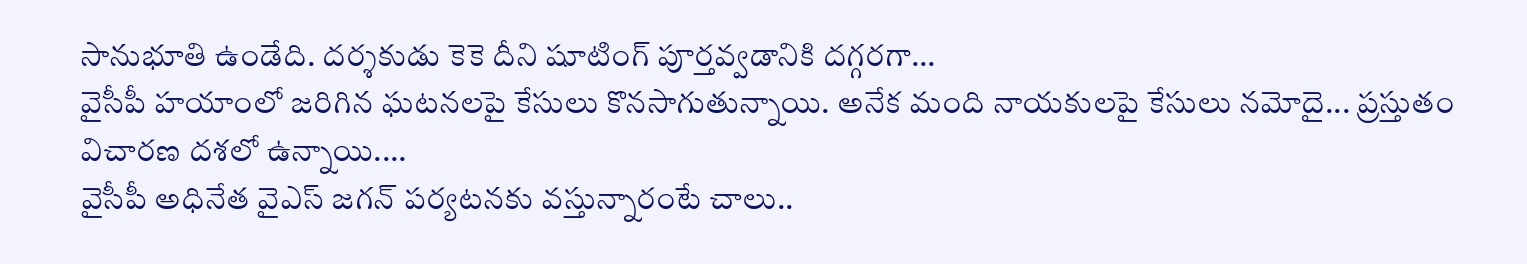సానుభూతి ఉండేది. దర్శకుడు కెకె దీని షూటింగ్ పూర్తవ్వడానికి దగ్గరగా…
వైసీపీ హయాంలో జరిగిన ఘటనలపై కేసులు కొనసాగుతున్నాయి. అనేక మంది నాయకులపై కేసులు నమోదై... ప్రస్తుతం విచారణ దశలో ఉన్నాయి.…
వైసీపీ అధినేత వైఎస్ జగన్ పర్యటనకు వస్తున్నారంటే చాలు..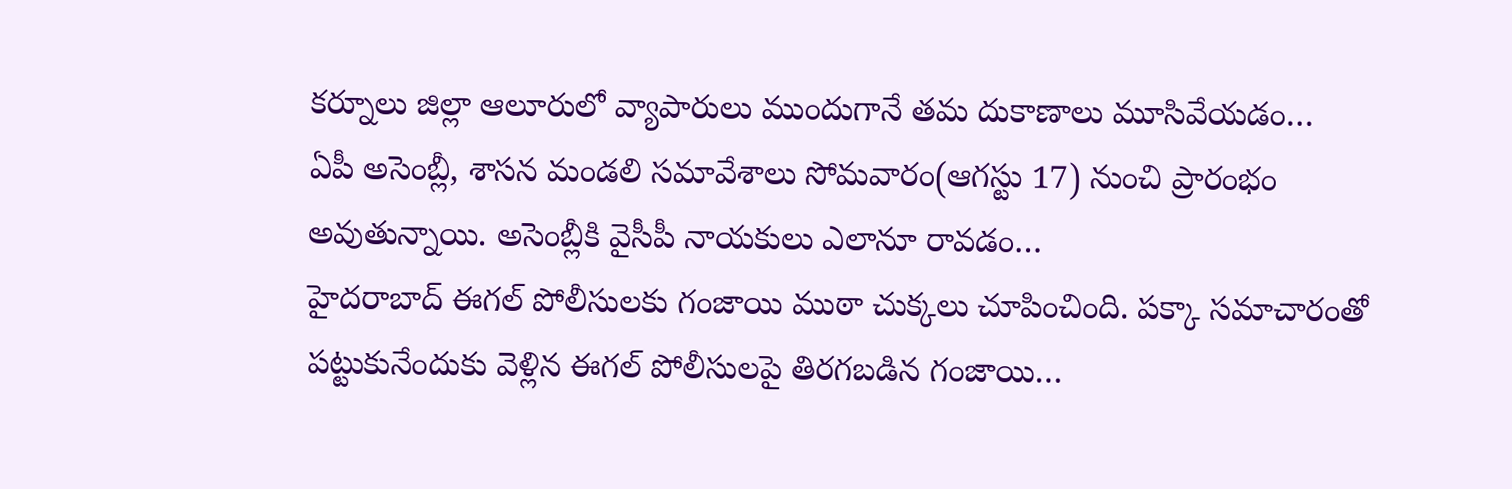కర్నూలు జిల్లా ఆలూరులో వ్యాపారులు ముందుగానే తమ దుకాణాలు మూసివేయడం…
ఏపీ అసెంబ్లీ, శాసన మండలి సమావేశాలు సోమవారం(ఆగస్టు 17) నుంచి ప్రారంభం అవుతున్నాయి. అసెంబ్లీకి వైసీపీ నాయకులు ఎలానూ రావడం…
హైదరాబాద్ ఈగల్ పోలీసులకు గంజాయి ముఠా చుక్కలు చూపించింది. పక్కా సమాచారంతో పట్టుకునేందుకు వెళ్లిన ఈగల్ పోలీసులపై తిరగబడిన గంజాయి…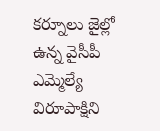కర్నూలు జైల్లో ఉన్న వైసీపీ ఎమ్మెల్యే విరూపాక్షిని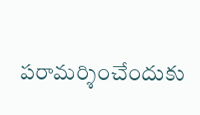పరామర్శించేందుకు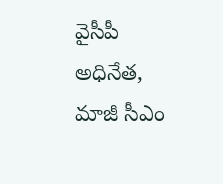వైసీపీ అధినేత, మాజీ సీఎం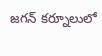జగన్ కర్నూలులో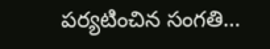పర్యటించిన సంగతి…